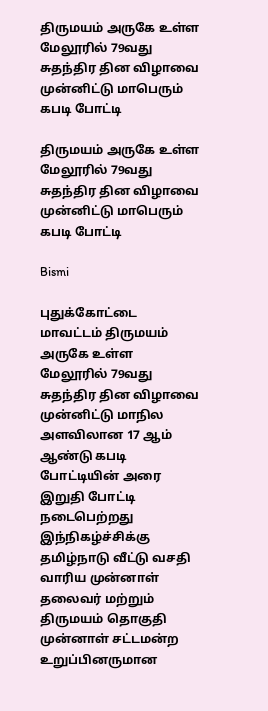திருமயம் அருகே உள்ள மேலூரில் 79வது சுதந்திர தின விழாவை முன்னிட்டு மாபெரும் கபடி போட்டி

திருமயம் அருகே உள்ள மேலூரில் 79வது சுதந்திர தின விழாவை முன்னிட்டு மாபெரும் கபடி போட்டி

Bismi

புதுக்கோட்டை மாவட்டம் திருமயம் அருகே உள்ள மேலூரில் 79வது சுதந்திர தின விழாவை முன்னிட்டு மாநில அளவிலான 17 ஆம் ஆண்டு கபடி போட்டியின் அரை இறுதி போட்டி நடைபெற்றது இந்நிகழ்ச்சிக்கு தமிழ்நாடு வீட்டு வசதி வாரிய முன்னாள் தலைவர் மற்றும் திருமயம் தொகுதி முன்னாள் சட்டமன்ற உறுப்பினருமான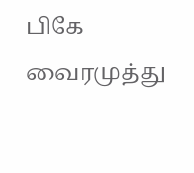பிகே வைரமுத்து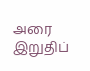அரை இறுதிப்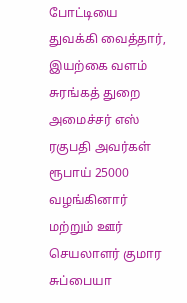போட்டியை துவக்கி வைத்தார், இயற்கை வளம் சுரங்கத் துறை அமைச்சர் எஸ் ரகுபதி அவர்கள் ரூபாய் 25000 வழங்கினார் மற்றும் ஊர் செயலாளர் குமார சுப்பையா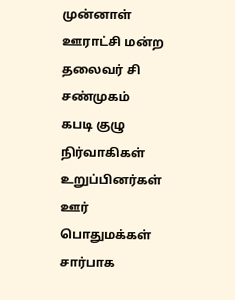முன்னாள் ஊராட்சி மன்ற தலைவர் சி சண்முகம் கபடி குழு நிர்வாகிகள் உறுப்பினர்கள் ஊர் பொதுமக்கள் சார்பாக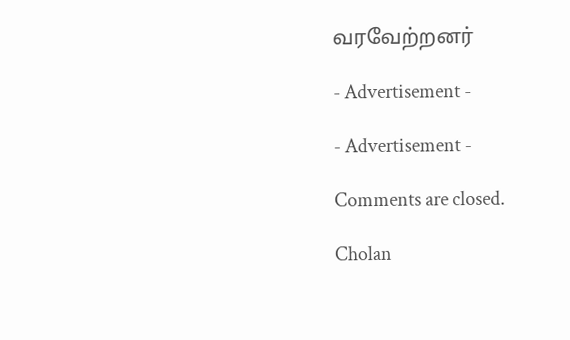வரவேற்றனர்

- Advertisement -

- Advertisement -

Comments are closed.

Cholan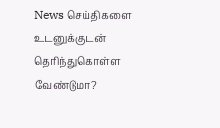News செய்திகளை உடனுக்குடன் தெரிந்துகொள்ள வேண்டுமா?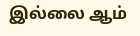இல்லை ஆம்